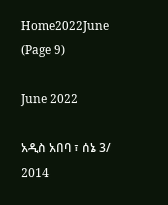Home2022June (Page 9)

June 2022

አዲስ አበባ ፣ ሰኔ 3/ 2014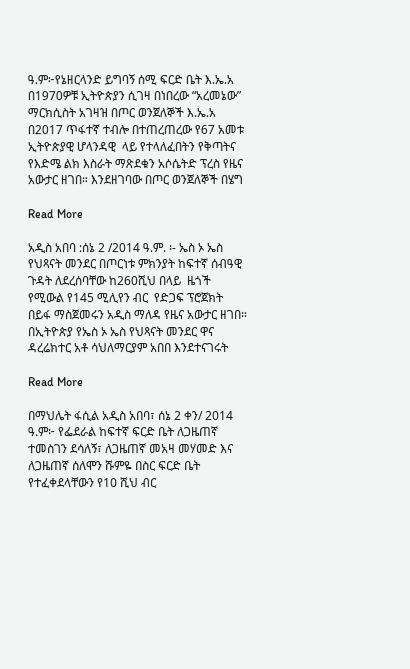ዓ.ም፦የኔዘርላንድ ይግባኝ ሰሚ ፍርድ ቤት እ.ኤ.አ በ1970ዎቹ ኢትዮጵያን ሲገዛ በነበረው “አረመኔው” ማርክሲስት አገዛዝ በጦር ወንጀለኞች እ.ኤ.አ  በ2017 ጥፋተኛ ተብሎ በተጠረጠረው የ67 አመቱ ኢትዮጵያዊ ሆላንዳዊ  ላይ የተላለፈበትን የቅጣትና የእድሜ ልክ እስራት ማጽደቁን አሶሴትድ ፕረስ የዜና አውታር ዘገበ። እንደዘገባው በጦር ወንጀለኞች በሄግ

Read More

አዲስ አበባ :ሰኔ 2 /2014 ዓ.ም. ፡- ኤስ ኦ ኤስ የህጻናት መንደር በጦርነቱ ምክንያት ከፍተኛ ሰብዓዊ ጉዳት ለደረሰባቸው ከ260ሺህ በላይ  ዜጎች  የሚውል የ145 ሚሊየን ብር  የድጋፍ ፕሮጀክት በይፋ ማስጀመሩን አዲስ ማለዳ የዜና አውታር ዘገበ። በኢትዮጵያ የኤስ ኦ ኤስ የህጻናት መንደር ዋና ዳረሬክተር አቶ ሳህለማርያም አበበ እንደተናገሩት

Read More

በማህሌት ፋሲል አዲስ አበባ፣ ሰኔ 2 ቀን/ 2014 ዓ.ም፦ የፌደራል ከፍተኛ ፍርድ ቤት ለጋዜጠኛ ተመስገን ደሳለኝ፣ ለጋዜጠኛ መአዛ መሃመድ እና ለጋዜጠኛ ሰለሞን ሹምዬ በስር ፍርድ ቤት የተፈቀደላቸውን የ10 ሺህ ብር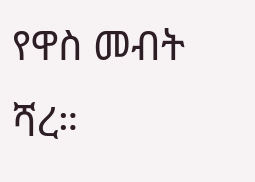የዋስ መብት ሻረ።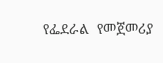የፌደራል  የመጀመሪያ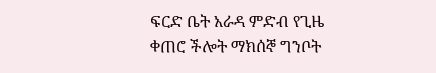ፍርድ ቤት አራዳ ምድብ የጊዜ ቀጠሮ ችሎት ማክሰኞ ግንቦት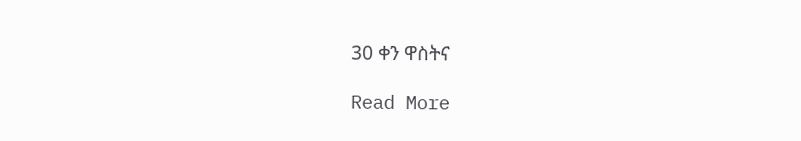30 ቀን ዋስትና

Read More